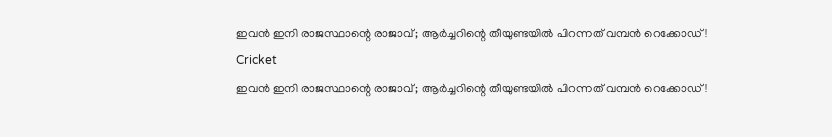ഇവന്‍ ഇനി രാജസ്ഥാന്റെ രാജാവ്; ആര്‍ച്ചറിന്റെ തീയുണ്ടയില്‍ പിറന്നത് വമ്പന്‍ റെക്കോഡ്!
Cricket
ഇവന്‍ ഇനി രാജസ്ഥാന്റെ രാജാവ്; ആര്‍ച്ചറിന്റെ തീയുണ്ടയില്‍ പിറന്നത് വമ്പന്‍ റെക്കോഡ്!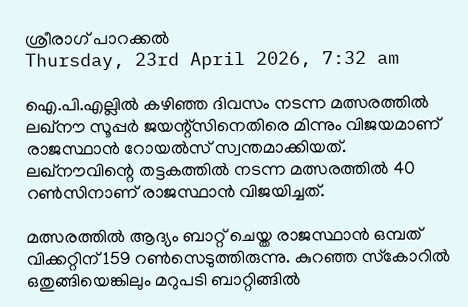ശ്രീരാഗ് പാറക്കല്‍
Thursday, 23rd April 2026, 7:32 am

ഐ.പി.എല്ലില്‍ കഴിഞ്ഞ ദിവസം നടന്ന മത്സരത്തില്‍ ലഖ്‌നൗ സൂപ്പര്‍ ജയന്റ്സിനെതിരെ മിന്നും വിജയമാണ് രാജസ്ഥാന്‍ റോയല്‍സ് സ്വന്തമാക്കിയത്. ലഖ്‌നൗവിന്റെ തട്ടകത്തില്‍ നടന്ന മത്സരത്തില്‍ 40 റണ്‍സിനാണ് രാജസ്ഥാന്‍ വിജയിച്ചത്.

മത്സരത്തില്‍ ആദ്യം ബാറ്റ് ചെയ്ത രാജസ്ഥാന്‍ ഒമ്പത് വിക്കറ്റിന് 159 റണ്‍സെടുത്തിരുന്നു. കുറഞ്ഞ സ്‌കോറില്‍ ഒതുങ്ങിയെങ്കിലും മറുപടി ബാറ്റിങ്ങില്‍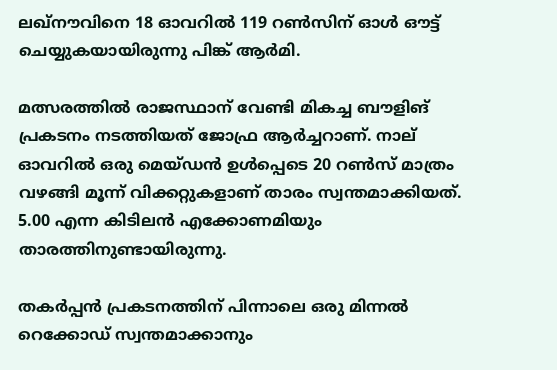ലഖ്‌നൗവിനെ 18 ഓവറില്‍ 119 റണ്‍സിന് ഓള്‍ ഔട്ട് ചെയ്യുകയായിരുന്നു പിങ്ക് ആര്‍മി.

മത്സരത്തില്‍ രാജസ്ഥാന് വേണ്ടി മികച്ച ബൗളിങ് പ്രകടനം നടത്തിയത് ജോഫ്ര ആര്‍ച്ചറാണ്. നാല് ഓവറില്‍ ഒരു മെയ്ഡന്‍ ഉള്‍പ്പെടെ 20 റണ്‍സ് മാത്രം വഴങ്ങി മൂന്ന് വിക്കറ്റുകളാണ് താരം സ്വന്തമാക്കിയത്. 5.00 എന്ന കിടിലന്‍ എക്കോണമിയും താരത്തിനുണ്ടായിരുന്നു.

തകര്‍പ്പന്‍ പ്രകടനത്തിന് പിന്നാലെ ഒരു മിന്നല്‍ റെക്കോഡ് സ്വന്തമാക്കാനും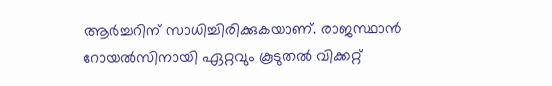ആര്‍ച്ചറിന് സാധിച്ചിരിക്കുകയാണ്. രാജസ്ഥാന്‍ റോയല്‍സിനായി ഏറ്റവും കൂടുതല്‍ വിക്കറ്റ്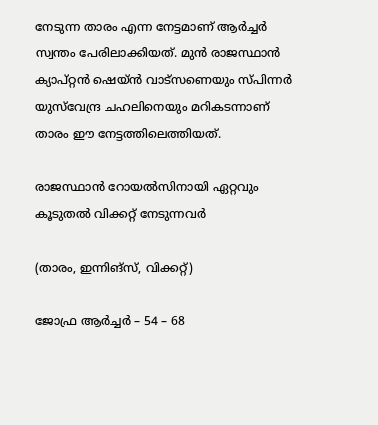നേടുന്ന താരം എന്ന നേട്ടമാണ് ആര്‍ച്ചര്‍ സ്വന്തം പേരിലാക്കിയത്. മുന്‍ രാജസ്ഥാന്‍ ക്യാപ്റ്റന്‍ ഷെയ്ന്‍ വാട്‌സണെയും സ്പിന്നര്‍ യുസ്‌വേന്ദ്ര ചഹലിനെയും മറികടന്നാണ് താരം ഈ നേട്ടത്തിലെത്തിയത്.

രാജസ്ഥാന്‍ റോയല്‍സിനായി ഏറ്റവും കൂടുതല്‍ വിക്കറ്റ് നേടുന്നവര്‍

(താരം, ഇന്നിങ്‌സ്, വിക്കറ്റ്)

ജോഫ്ര ആര്‍ച്ചര്‍ – 54 – 68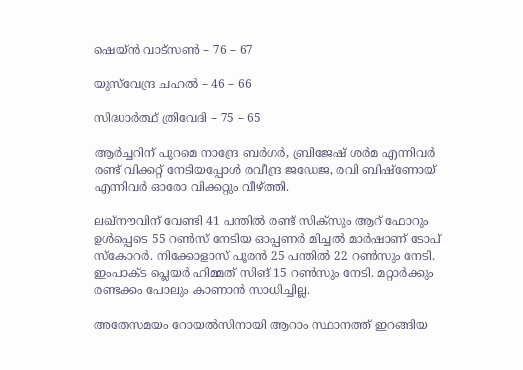ഷെയ്ന്‍ വാട്‌സണ്‍ – 76 – 67

യുസ്‌വേന്ദ്ര ചഹല്‍ – 46 – 66

സിദ്ധാര്‍ത്ഥ് ത്രിവേദി – 75 – 65

ആര്‍ച്ചറിന് പുറമെ നാന്ദ്രേ ബര്‍ഗര്‍, ബ്രിജേഷ് ശര്‍മ എന്നിവര്‍ രണ്ട് വിക്കറ്റ് നേടിയപ്പോള്‍ രവീന്ദ്ര ജഡേജ, രവി ബിഷ്‌ണോയ് എന്നിവര്‍ ഓരോ വിക്കറ്റും വീഴ്ത്തി.

ലഖ്‌നൗവിന് വേണ്ടി 41 പന്തില്‍ രണ്ട് സിക്‌സും ആറ് ഫോറും ഉള്‍പ്പെടെ 55 റണ്‍സ് നേടിയ ഓപ്പണര്‍ മിച്ചല്‍ മാര്‍ഷാണ് ടോപ് സ്‌കോറര്‍. നിക്കോളാസ് പൂരന്‍ 25 പന്തില്‍ 22 റണ്‍സും നേടി. ഇംപാക്ട പ്ലെയര്‍ ഹിമ്മത് സിങ് 15 റണ്‍സും നേടി. മറ്റാര്‍ക്കും രണ്ടക്കം പോലും കാണാന്‍ സാധിച്ചില്ല.

അതേസമയം റോയല്‍സിനായി ആറാം സ്ഥാനത്ത് ഇറങ്ങിയ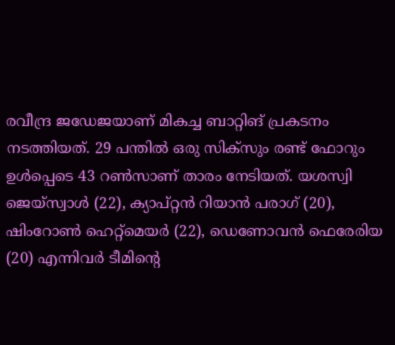രവീന്ദ്ര ജഡേജയാണ് മികച്ച ബാറ്റിങ് പ്രകടനം നടത്തിയത്. 29 പന്തില്‍ ഒരു സിക്‌സും രണ്ട് ഫോറും ഉള്‍പ്പെടെ 43 റണ്‍സാണ് താരം നേടിയത്. യശസ്വി ജെയ്‌സ്വാള്‍ (22), ക്യാപ്റ്റന്‍ റിയാന്‍ പരാഗ് (20), ഷിംറോണ്‍ ഹെറ്റ്‌മെയര്‍ (22), ഡെണോവന്‍ ഫെരേരിയ (20) എന്നിവര്‍ ടീമിന്റെ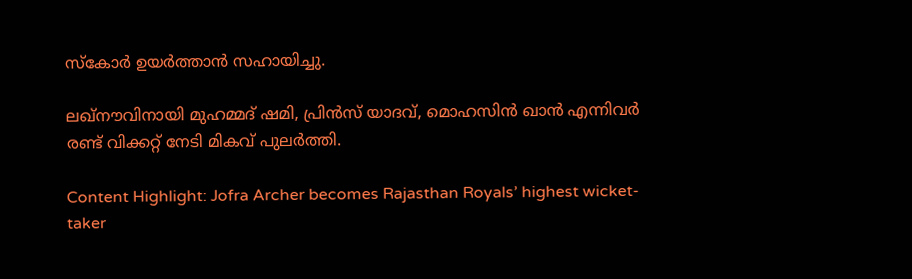സ്‌കോര്‍ ഉയര്‍ത്താന്‍ സഹായിച്ചു.

ലഖ്‌നൗവിനായി മുഹമ്മദ് ഷമി, പ്രിന്‍സ് യാദവ്, മൊഹസിന്‍ ഖാന്‍ എന്നിവര്‍ രണ്ട് വിക്കറ്റ് നേടി മികവ് പുലര്‍ത്തി.

Content Highlight: Jofra Archer becomes Rajasthan Royals’ highest wicket-taker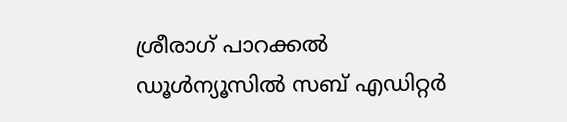ശ്രീരാഗ് പാറക്കല്‍
ഡൂള്‍ന്യൂസില്‍ സബ് എഡിറ്റര്‍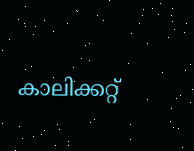കാലിക്കറ്റ്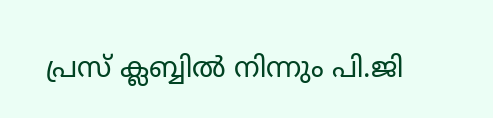പ്രസ് ക്ലബ്ബില്‍ നിന്നും പി.ജി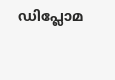ഡിപ്ലോമ